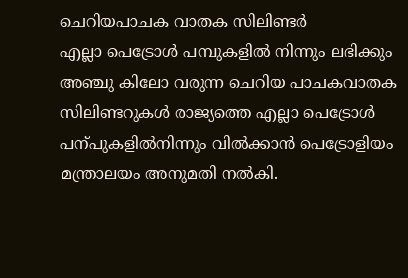ചെറിയപാചക വാതക സിലിണ്ടർ
എല്ലാ പെട്രോൾ പമ്പുകളിൽ നിന്നും ലഭിക്കും
അഞ്ചു കിലോ വരുന്ന ചെറിയ പാചകവാതക സിലിണ്ടറുകൾ രാജ്യത്തെ എല്ലാ പെട്രോൾ പന്പുകളിൽനിന്നും വിൽക്കാൻ പെട്രോളിയം മന്ത്രാലയം അനുമതി നൽകി.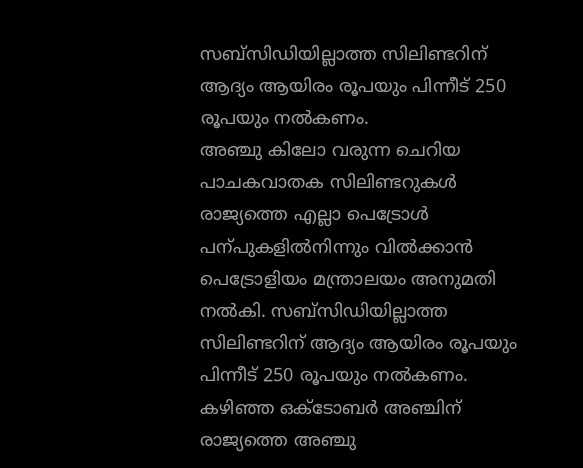സബ്സിഡിയില്ലാത്ത സിലിണ്ടറിന് ആദ്യം ആയിരം രൂപയും പിന്നീട് 250 രൂപയും നൽകണം.
അഞ്ചു കിലോ വരുന്ന ചെറിയ പാചകവാതക സിലിണ്ടറുകൾ രാജ്യത്തെ എല്ലാ പെട്രോൾ പന്പുകളിൽനിന്നും വിൽക്കാൻ പെട്രോളിയം മന്ത്രാലയം അനുമതി നൽകി. സബ്സിഡിയില്ലാത്ത സിലിണ്ടറിന് ആദ്യം ആയിരം രൂപയും പിന്നീട് 250 രൂപയും നൽകണം.
കഴിഞ്ഞ ഒക്ടോബർ അഞ്ചിന് രാജ്യത്തെ അഞ്ചു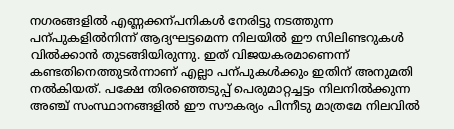നഗരങ്ങളിൽ എണ്ണക്കന്പനികൾ നേരിട്ടു നടത്തുന്ന പന്പുകളിൽനിന്ന് ആദ്യഘട്ടമെന്ന നിലയിൽ ഈ സിലിണ്ടറുകൾ വിൽക്കാൻ തുടങ്ങിയിരുന്നു. ഇത് വിജയകരമാണെന്ന് കണ്ടതിനെത്തുടർന്നാണ് എല്ലാ പന്പുകൾക്കും ഇതിന് അനുമതി നൽകിയത്. പക്ഷേ തിരഞ്ഞെടുപ്പ് പെരുമാറ്റച്ചട്ടം നിലനിൽക്കുന്ന അഞ്ച് സംസ്ഥാനങ്ങളിൽ ഈ സൗകര്യം പിന്നീടു മാത്രമേ നിലവിൽ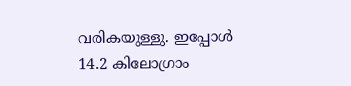വരികയുള്ളു. ഇപ്പോൾ 14.2 കിലോഗ്രാം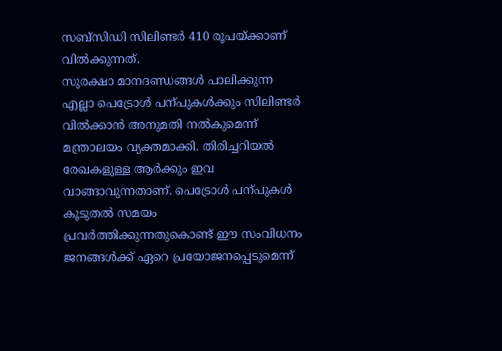സബ്സിഡി സിലിണ്ടർ 410 രൂപയ്ക്കാണ് വിൽക്കുന്നത്.
സുരക്ഷാ മാനദണ്ഡങ്ങൾ പാലിക്കുന്ന എല്ലാ പെട്രോൾ പന്പുകൾക്കും സിലിണ്ടർ വിൽക്കാൻ അനുമതി നൽകുമെന്ന് മന്ത്രാലയം വ്യക്തമാക്കി. തിരിച്ചറിയൽ രേഖകളുള്ള ആർക്കും ഇവ വാങ്ങാവുന്നതാണ്. പെട്രോൾ പന്പുകൾ കൂടുതൽ സമയം പ്രവർത്തിക്കുന്നതുകൊണ്ട് ഈ സംവിധനം ജനങ്ങൾക്ക് ഏറെ പ്രയോജനപ്പെടുമെന്ന്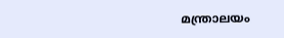മന്ത്രാലയം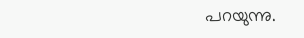പറയുന്നു.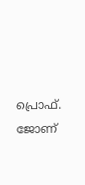പ്രൊഫ്. ജോണ്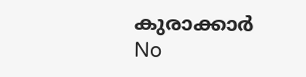കുരാക്കാർ
No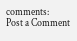comments:
Post a Comment